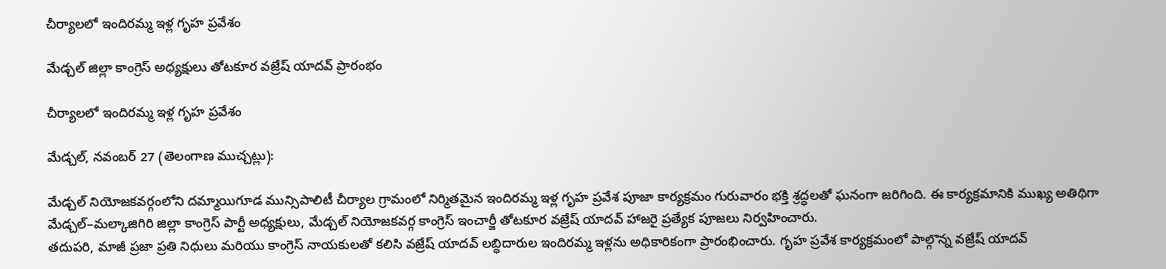చీర్యాలలో ఇందిరమ్మ ఇళ్ల గృహ ప్రవేశం

మేడ్చల్ జిల్లా కాంగ్రెస్ అధ్యక్షులు తోటకూర వజ్రేష్ యాదవ్ ప్రారంభం

చీర్యాలలో ఇందిరమ్మ ఇళ్ల గృహ ప్రవేశం

మేడ్చల్, నవంబర్ 27 (తెలంగాణ ముచ్చట్లు):

మేడ్చల్ నియోజకవర్గంలోని దమ్మాయిగూడ మున్సిపాలిటీ చీర్యాల గ్రామంలో నిర్మితమైన ఇందిరమ్మ ఇళ్ల గృహ ప్రవేశ పూజా కార్యక్రమం గురువారం భక్తి శ్రద్ధలతో ఘనంగా జరిగింది. ఈ కార్యక్రమానికి ముఖ్య అతిథిగా మేడ్చల్–మల్కాజిగిరి జిల్లా కాంగ్రెస్ పార్టీ అధ్యక్షులు, మేడ్చల్ నియోజకవర్గ కాంగ్రెస్ ఇంచార్జీ తోటకూర వజ్రేష్ యాదవ్ హాజరై ప్రత్యేక పూజలు నిర్వహించారు.
తదుపరి, మాజీ ప్రజా ప్రతి నిధులు మరియు కాంగ్రెస్ నాయకులతో కలిసి వజ్రేష్ యాదవ్ లబ్ధిదారుల ఇందిరమ్మ ఇళ్లను అధికారికంగా ప్రారంభించారు. గృహ ప్రవేశ కార్యక్రమంలో పాల్గొన్న వజ్రేష్ యాదవ్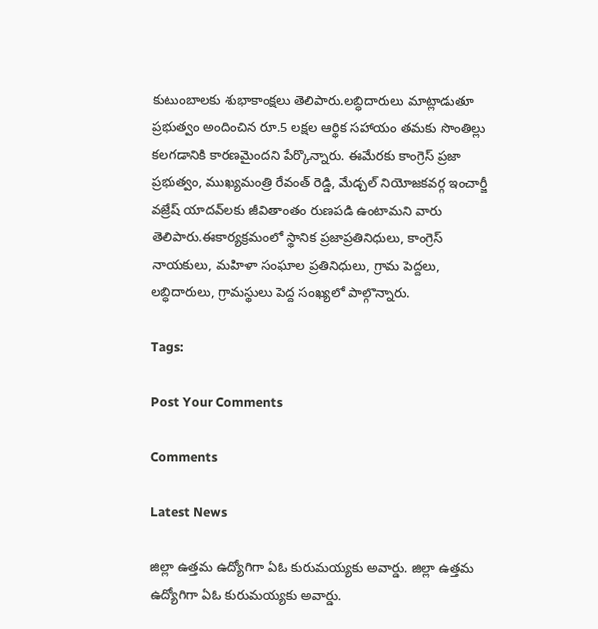కుటుంబాలకు శుభాకాంక్షలు తెలిపారు.లబ్ధిదారులు మాట్లాడుతూ ప్రభుత్వం అందించిన రూ.5 లక్షల ఆర్థిక సహాయం తమకు సొంతిల్లు కలగడానికి కారణమైందని పేర్కొన్నారు. ఈమేరకు కాంగ్రెస్ ప్రజా ప్రభుత్వం, ముఖ్యమంత్రి రేవంత్ రెడ్డి, మేడ్చల్ నియోజకవర్గ ఇంచార్జీ వజ్రేష్ యాదవ్‌లకు జీవితాంతం రుణపడి ఉంటామని వారు తెలిపారు.ఈకార్యక్రమంలో స్థానిక ప్రజాప్రతినిధులు, కాంగ్రెస్ నాయకులు, మహిళా సంఘాల ప్రతినిధులు, గ్రామ పెద్దలు, లబ్ధిదారులు, గ్రామస్థులు పెద్ద సంఖ్యలో పాల్గొన్నారు.

Tags:

Post Your Comments

Comments

Latest News

జిల్లా ఉత్తమ ఉద్యోగిగా ఏఓ కురుమయ్యకు అవార్డు. జిల్లా ఉత్తమ ఉద్యోగిగా ఏఓ కురుమయ్యకు అవార్డు.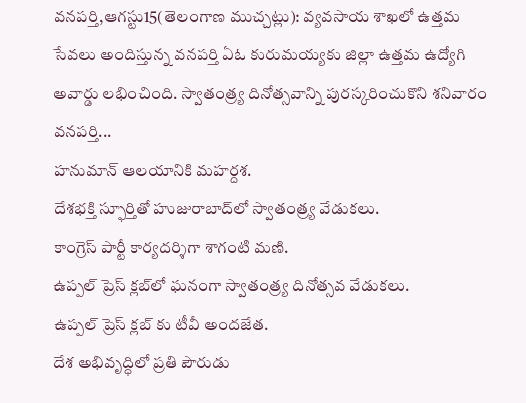వనపర్తి,ఆగస్టు15(తెలంగాణ ముచ్చట్లు): వ్యవసాయ శాఖలో ఉత్తమ సేవలు అందిస్తున్న వనపర్తి ఏఓ కురుమయ్యకు జిల్లా ఉత్తమ ఉద్యోగి అవార్డు లభించింది. స్వాతంత్ర్య దినోత్సవాన్ని పురస్కరించుకొని శనివారం వనపర్తి...
హనుమాన్ ఆలయానికి మహర్దశ.
దేశభక్తి స్ఫూర్తితో హుజురాబాద్‌లో స్వాతంత్ర్య వేడుకలు.
కాంగ్రెస్ పార్టీ కార్యదర్శిగా శాగంటి మణి.
ఉప్పల్ ప్రెస్ క్లబ్‌లో ఘనంగా స్వాతంత్ర్య దినోత్సవ వేడుకలు.
ఉప్పల్ ప్రెస్ క్లబ్‌ కు టీవీ అందజేత.
దేశ అభివృద్ధిలో ప్రతి పౌరుడు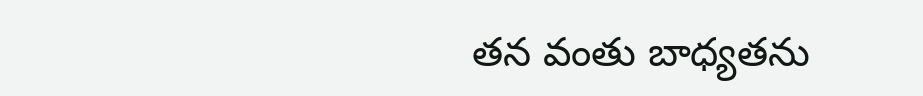తన వంతు బాధ్యతను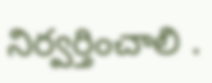నిర్వర్తించాలి .